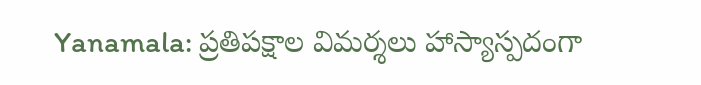Yanamala: ప్రతిపక్షాల విమర్శలు హాస్యాస్పదంగా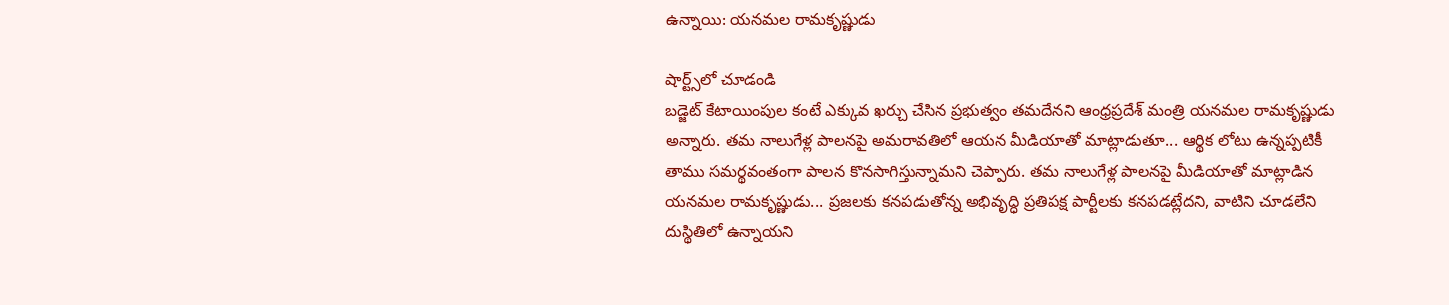ఉన్నాయి: యనమల రామకృష్ణుడు

షార్ట్స్‌లో చూడండి
బడ్జెట్‌ కేటాయింపుల కంటే ఎక్కువ ఖర్చు చేసిన ప్రభుత్వం తమదేనని ఆంధ్రప్రదేశ్ మంత్రి యనమల రామకృష్ణుడు అన్నారు. తమ నాలుగేళ్ల పాలనపై అమరావతిలో ఆయన మీడియాతో మాట్లాడుతూ... ఆర్థిక లోటు ఉన్నప్పటికీ తాము సమర్థవంతంగా పాలన కొనసాగిస్తున్నామని చెప్పారు. తమ నాలుగేళ్ల పాలనపై మీడియాతో మాట్లాడిన యనమల రామకృష్ణుడు... ప్రజలకు కనపడుతోన్న అభివృద్ధి ప్రతిపక్ష పార్టీలకు కనపడట్లేదని, వాటిని చూడలేని దుస్థితిలో ఉన్నాయని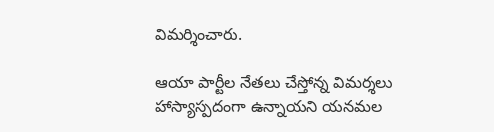విమర్శించారు.

ఆయా పార్టీల నేతలు చేస్తోన్న విమర్శలు హాస్యాస్పదంగా ఉన్నాయని యనమల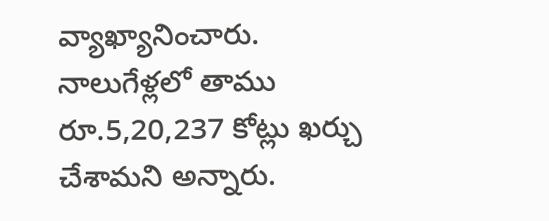వ్యాఖ్యానించారు. నాలుగేళ్లలో తాము రూ.5,20,237 కోట్లు ఖర్చు చేశామని అన్నారు.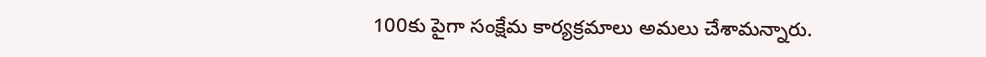100కు పైగా సంక్షేమ కార్యక్రమాలు అమలు చేశామన్నారు.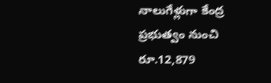నాలుగేళ్లుగా కేంద్ర ప్రభుత్వం నుంచి రూ.12,879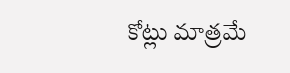కోట్లు మాత్రమే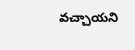వచ్చాయని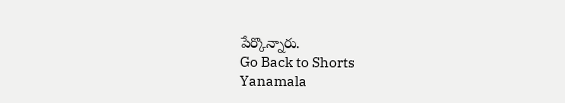పేర్కొన్నారు.
Go Back to Shorts
Yanamala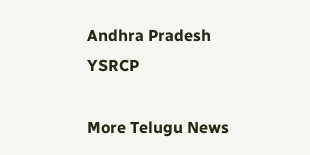Andhra Pradesh
YSRCP

More Telugu News